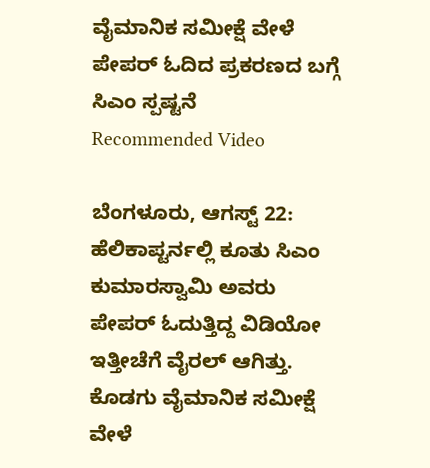ವೈಮಾನಿಕ ಸಮೀಕ್ಷೆ ವೇಳೆ ಪೇಪರ್ ಓದಿದ ಪ್ರಕರಣದ ಬಗ್ಗೆ ಸಿಎಂ ಸ್ಪಷ್ಟನೆ
Recommended Video

ಬೆಂಗಳೂರು, ಆಗಸ್ಟ್ 22: ಹೆಲಿಕಾಪ್ಟರ್ನಲ್ಲಿ ಕೂತು ಸಿಎಂ ಕುಮಾರಸ್ವಾಮಿ ಅವರು ಪೇಪರ್ ಓದುತ್ತಿದ್ದ ವಿಡಿಯೋ ಇತ್ತೀಚೆಗೆ ವೈರಲ್ ಆಗಿತ್ತು. ಕೊಡಗು ವೈಮಾನಿಕ ಸಮೀಕ್ಷೆ ವೇಳೆ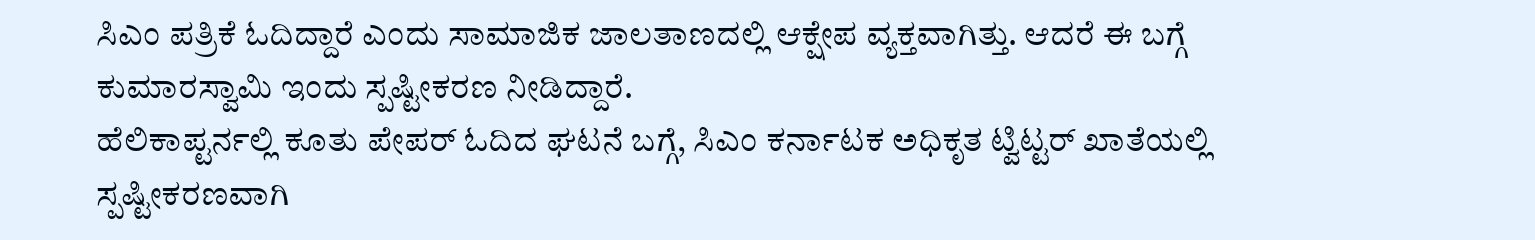ಸಿಎಂ ಪತ್ರಿಕೆ ಓದಿದ್ದಾರೆ ಎಂದು ಸಾಮಾಜಿಕ ಜಾಲತಾಣದಲ್ಲಿ ಆಕ್ಷೇಪ ವ್ಯಕ್ತವಾಗಿತ್ತು. ಆದರೆ ಈ ಬಗ್ಗೆ ಕುಮಾರಸ್ವಾಮಿ ಇಂದು ಸ್ಪಷ್ಟೀಕರಣ ನೀಡಿದ್ದಾರೆ.
ಹೆಲಿಕಾಪ್ಟರ್ನಲ್ಲಿ ಕೂತು ಪೇಪರ್ ಓದಿದ ಘಟನೆ ಬಗ್ಗೆ, ಸಿಎಂ ಕರ್ನಾಟಕ ಅಧಿಕೃತ ಟ್ವಿಟ್ಟರ್ ಖಾತೆಯಲ್ಲಿ ಸ್ಪಷ್ಟೀಕರಣವಾಗಿ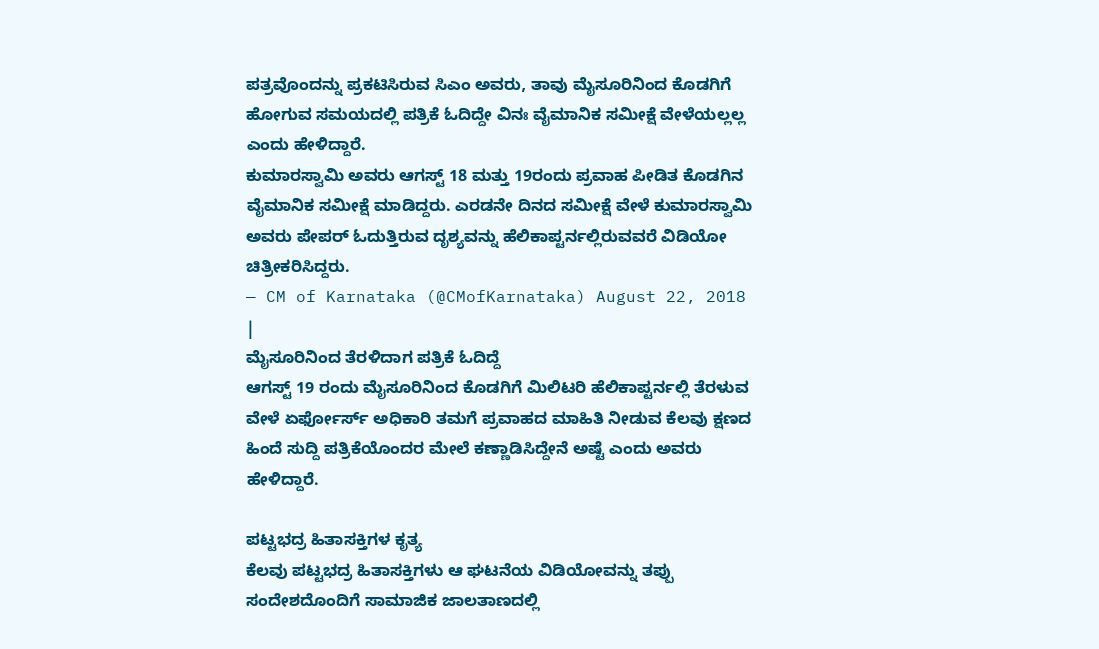ಪತ್ರವೊಂದನ್ನು ಪ್ರಕಟಿಸಿರುವ ಸಿಎಂ ಅವರು, ತಾವು ಮೈಸೂರಿನಿಂದ ಕೊಡಗಿಗೆ ಹೋಗುವ ಸಮಯದಲ್ಲಿ ಪತ್ರಿಕೆ ಓದಿದ್ದೇ ವಿನಃ ವೈಮಾನಿಕ ಸಮೀಕ್ಷೆ ವೇಳೆಯಲ್ಲಲ್ಲ ಎಂದು ಹೇಳಿದ್ದಾರೆ.
ಕುಮಾರಸ್ವಾಮಿ ಅವರು ಆಗಸ್ಟ್ 18 ಮತ್ತು 19ರಂದು ಪ್ರವಾಹ ಪೀಡಿತ ಕೊಡಗಿನ ವೈಮಾನಿಕ ಸಮೀಕ್ಷೆ ಮಾಡಿದ್ದರು. ಎರಡನೇ ದಿನದ ಸಮೀಕ್ಷೆ ವೇಳೆ ಕುಮಾರಸ್ವಾಮಿ ಅವರು ಪೇಪರ್ ಓದುತ್ತಿರುವ ದೃಶ್ಯವನ್ನು ಹೆಲಿಕಾಪ್ಟರ್ನಲ್ಲಿರುವವರೆ ವಿಡಿಯೋ ಚಿತ್ರೀಕರಿಸಿದ್ದರು.
— CM of Karnataka (@CMofKarnataka) August 22, 2018 |
ಮೈಸೂರಿನಿಂದ ತೆರಳಿದಾಗ ಪತ್ರಿಕೆ ಓದಿದ್ದೆ
ಆಗಸ್ಟ್ 19 ರಂದು ಮೈಸೂರಿನಿಂದ ಕೊಡಗಿಗೆ ಮಿಲಿಟರಿ ಹೆಲಿಕಾಪ್ಟರ್ನಲ್ಲಿ ತೆರಳುವ ವೇಳೆ ಏರ್ಫೋರ್ಸ್ ಅಧಿಕಾರಿ ತಮಗೆ ಪ್ರವಾಹದ ಮಾಹಿತಿ ನೀಡುವ ಕೆಲವು ಕ್ಷಣದ ಹಿಂದೆ ಸುದ್ದಿ ಪತ್ರಿಕೆಯೊಂದರ ಮೇಲೆ ಕಣ್ಣಾಡಿಸಿದ್ದೇನೆ ಅಷ್ಟೆ ಎಂದು ಅವರು ಹೇಳಿದ್ದಾರೆ.

ಪಟ್ಟಭದ್ರ ಹಿತಾಸಕ್ತಿಗಳ ಕೃತ್ಯ
ಕೆಲವು ಪಟ್ಟಭದ್ರ ಹಿತಾಸಕ್ತಿಗಳು ಆ ಘಟನೆಯ ವಿಡಿಯೋವನ್ನು ತಪ್ಪು ಸಂದೇಶದೊಂದಿಗೆ ಸಾಮಾಜಿಕ ಜಾಲತಾಣದಲ್ಲಿ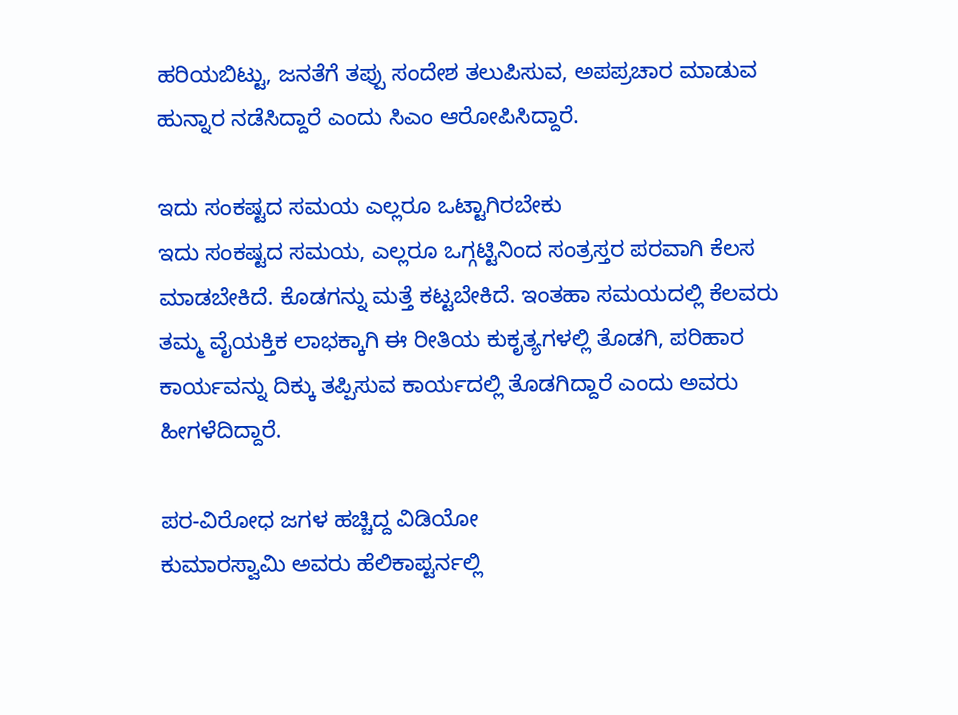ಹರಿಯಬಿಟ್ಟು, ಜನತೆಗೆ ತಪ್ಪು ಸಂದೇಶ ತಲುಪಿಸುವ, ಅಪಪ್ರಚಾರ ಮಾಡುವ ಹುನ್ನಾರ ನಡೆಸಿದ್ದಾರೆ ಎಂದು ಸಿಎಂ ಆರೋಪಿಸಿದ್ದಾರೆ.

ಇದು ಸಂಕಷ್ಟದ ಸಮಯ ಎಲ್ಲರೂ ಒಟ್ಟಾಗಿರಬೇಕು
ಇದು ಸಂಕಷ್ಟದ ಸಮಯ, ಎಲ್ಲರೂ ಒಗ್ಗಟ್ಟಿನಿಂದ ಸಂತ್ರಸ್ತರ ಪರವಾಗಿ ಕೆಲಸ ಮಾಡಬೇಕಿದೆ. ಕೊಡಗನ್ನು ಮತ್ತೆ ಕಟ್ಟಬೇಕಿದೆ. ಇಂತಹಾ ಸಮಯದಲ್ಲಿ ಕೆಲವರು ತಮ್ಮ ವೈಯಕ್ತಿಕ ಲಾಭಕ್ಕಾಗಿ ಈ ರೀತಿಯ ಕುಕೃತ್ಯಗಳಲ್ಲಿ ತೊಡಗಿ, ಪರಿಹಾರ ಕಾರ್ಯವನ್ನು ದಿಕ್ಕು ತಪ್ಪಿಸುವ ಕಾರ್ಯದಲ್ಲಿ ತೊಡಗಿದ್ದಾರೆ ಎಂದು ಅವರು ಹೀಗಳೆದಿದ್ದಾರೆ.

ಪರ-ವಿರೋಧ ಜಗಳ ಹಚ್ಚಿದ್ದ ವಿಡಿಯೋ
ಕುಮಾರಸ್ವಾಮಿ ಅವರು ಹೆಲಿಕಾಪ್ಟರ್ನಲ್ಲಿ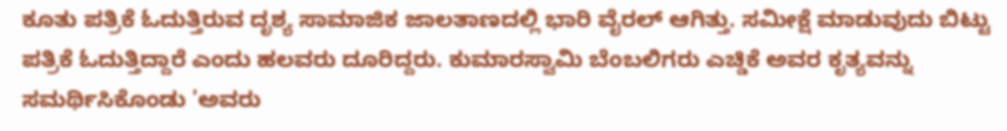ಕೂತು ಪತ್ರಿಕೆ ಓದುತ್ತಿರುವ ದೃಶ್ಯ ಸಾಮಾಜಿಕ ಜಾಲತಾಣದಲ್ಲಿ ಭಾರಿ ವೈರಲ್ ಆಗಿತ್ತು. ಸಮೀಕ್ಷೆ ಮಾಡುವುದು ಬಿಟ್ಟು ಪತ್ರಿಕೆ ಓದುತ್ತಿದ್ದಾರೆ ಎಂದು ಹಲವರು ದೂರಿದ್ದರು. ಕುಮಾರಸ್ವಾಮಿ ಬೆಂಬಲಿಗರು ಎಚ್ಡಿಕೆ ಅವರ ಕೃತ್ಯವನ್ನು ಸಮರ್ಥಿಸಿಕೊಂಡು 'ಅವರು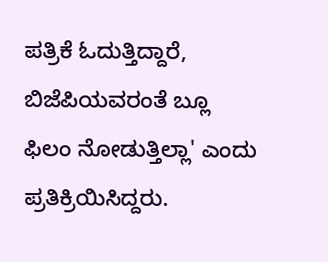ಪತ್ರಿಕೆ ಓದುತ್ತಿದ್ದಾರೆ, ಬಿಜೆಪಿಯವರಂತೆ ಬ್ಲೂ ಫಿಲಂ ನೋಡುತ್ತಿಲ್ಲಾ' ಎಂದು ಪ್ರತಿಕ್ರಿಯಿಸಿದ್ದರು.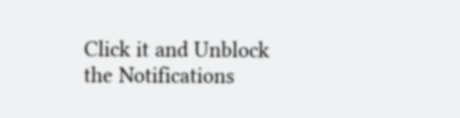Click it and Unblock the Notifications